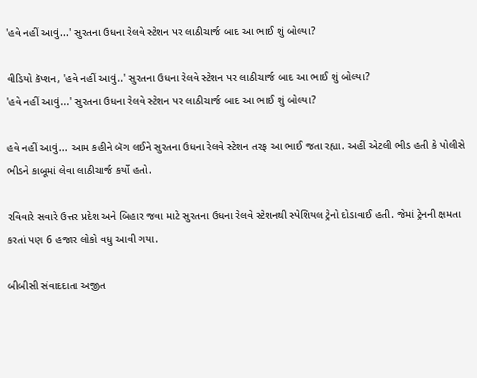'હવે નહીં આવું...' સુરતના ઉધના રેલવે સ્ટેશન પર લાઠીચાર્જ બાદ આ ભાઈ શું બોલ્યા?

વીડિયો કૅપ્શન, 'હવે નહીં આવું..' સુરતના ઉધના રેલવે સ્ટેશન પર લાઠીચાર્જ બાદ આ ભાઈ શું બોલ્યા?
'હવે નહીં આવું...' સુરતના ઉધના રેલવે સ્ટેશન પર લાઠીચાર્જ બાદ આ ભાઈ શું બોલ્યા?

હવે નહીં આવું... આમ કહીને બૅગ લઈને સુરતના ઉધના રેલવે સ્ટેશન તરફ આ ભાઈ જતા રહ્યા. અહીં એટલી ભીડ હતી કે પોલીસે ભીડને કાબૂમાં લેવા લાઠીચાર્જ કર્યો હતો.

રવિવારે સવારે ઉત્તર પ્રદેશ અને બિહાર જવા માટે સુરતના ઉધના રેલવે સ્ટેશનથી સ્પેશિયલ ટ્રેનો દોડાવાઈ હતી. જેમાં ટ્રેનની ક્ષમતા કરતાં પણ 6 હજાર લોકો વધુ આવી ગયા.

બીબીસી સંવાદદાતા અજીત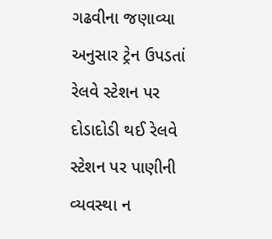ગઢવીના જણાવ્યા અનુસાર ટ્રેન ઉપડતાં રેલવે સ્ટેશન પર દોડાદોડી થઈ રેલવે સ્ટેશન પર પાણીની વ્યવસ્થા ન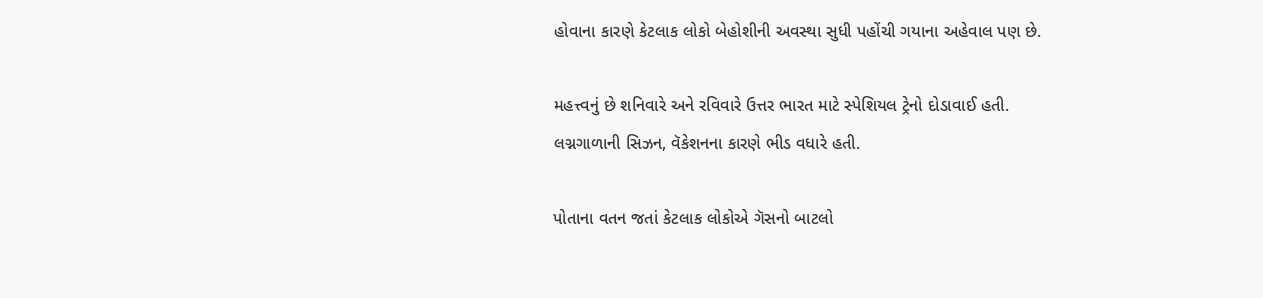હોવાના કારણે કેટલાક લોકો બેહોશીની અવસ્થા સુધી પહોંચી ગયાના અહેવાલ પણ છે.

મહત્ત્વનું છે શનિવારે અને રવિવારે ઉત્તર ભારત માટે સ્પેશિયલ ટ્રેનો દોડાવાઈ હતી. લગ્નગાળાની સિઝન, વૅકેશનના કારણે ભીડ વધારે હતી.

પોતાના વતન જતાં કેટલાક લોકોએ ગૅસનો બાટલો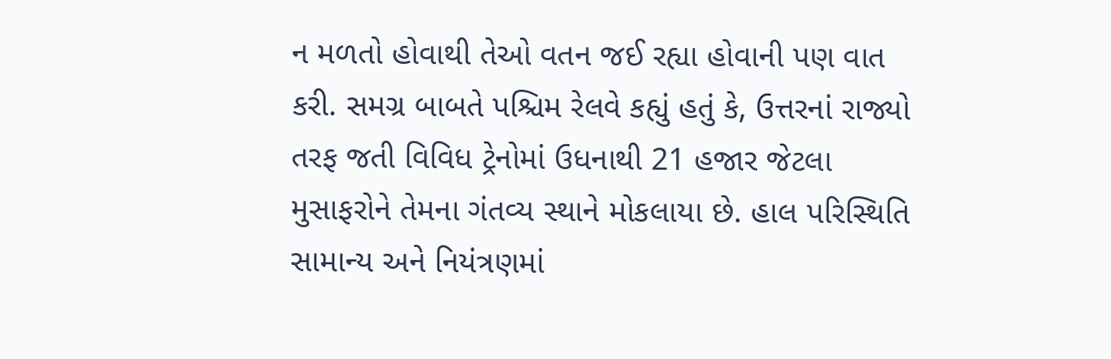ન મળતો હોવાથી તેઓ વતન જઈ રહ્યા હોવાની પણ વાત કરી. સમગ્ર બાબતે પશ્ચિમ રેલવે કહ્યું હતું કે, ઉત્તરનાં રાજ્યો તરફ જતી વિવિધ ટ્રેનોમાં ઉધનાથી 21 હજાર જેટલા મુસાફરોને તેમના ગંતવ્ય સ્થાને મોકલાયા છે. હાલ પરિસ્થિતિ સામાન્ય અને નિયંત્રણમાં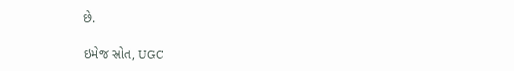છે.

ઇમેજ સ્રોત, UGC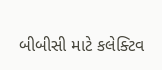બીબીસી માટે કલેક્ટિવ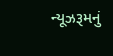ન્યૂઝરૂમનું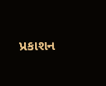પ્રકાશન